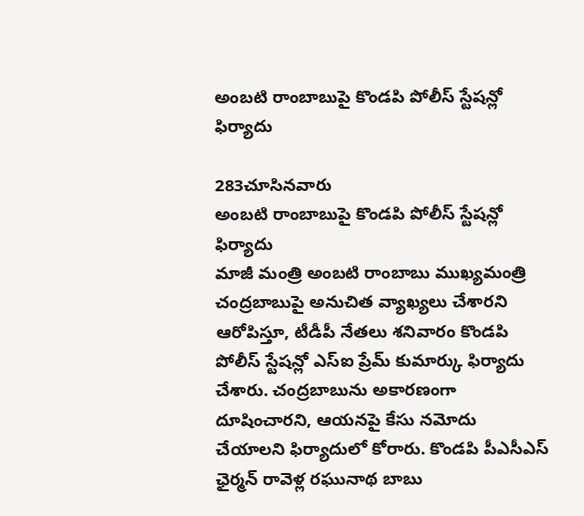అంబటి రాంబాబుపై కొండపి పోలీస్ స్టేషన్లో ఫిర్యాదు

283చూసినవారు
అంబటి రాంబాబుపై కొండపి పోలీస్ స్టేషన్లో ఫిర్యాదు
మాజీ మంత్రి అంబటి రాంబాబు ముఖ్యమంత్రి చంద్రబాబుపై అనుచిత వ్యాఖ్యలు చేశారని ఆరోపిస్తూ, టీడీపీ నేతలు శనివారం కొండపి పోలీస్ స్టేషన్లో ఎస్ఐ ప్రేమ్ కుమార్కు ఫిర్యాదు చేశారు. చంద్రబాబును అకారణంగా దూషించారని, ఆయనపై కేసు నమోదు చేయాలని ఫిర్యాదులో కోరారు. కొండపి పీఎసీఎస్ ఛైర్మన్ రావెళ్ల రఘునాథ బాబు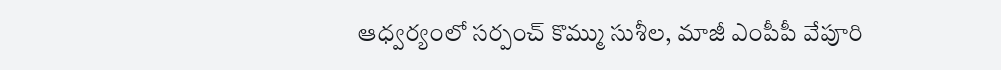ఆధ్వర్యంలో సర్పంచ్ కొమ్ము సుశీల, మాజీ ఎంపీపీ వేపూరి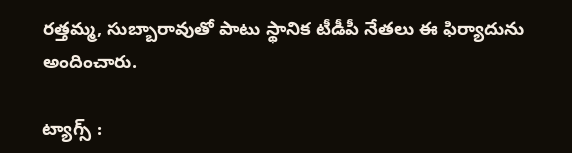రత్తమ్మ, సుబ్బారావుతో పాటు స్థానిక టీడీపీ నేతలు ఈ ఫిర్యాదును అందించారు.

ట్యాగ్స్ :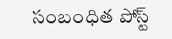సంబంధిత పోస్ట్